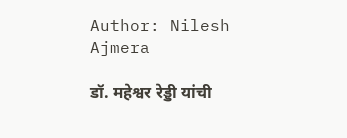Author: Nilesh Ajmera

डॉ. महेश्वर रेड्डी यांची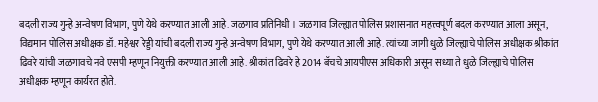बदली राज्य गुन्हे अन्वेषण विभाग, पुणे येथे करण्यात आली आहे. जळगाव प्रतिनिधी । जळगाव जिल्ह्यात पोलिस प्रशासनात महत्त्वपूर्ण बदल करण्यात आला असून, विद्यमान पोलिस अधीक्षक डॉ. महेश्वर रेड्डी यांची बदली राज्य गुन्हे अन्वेषण विभाग, पुणे येथे करण्यात आली आहे. त्यांच्या जागी धुळे जिल्ह्याचे पोलिस अधीक्षक श्रीकांत ढिवरे यांची जळगावचे नवे एसपी म्हणून नियुक्ती करण्यात आली आहे. श्रीकांत ढिवरे हे 2014 बॅचचे आयपीएस अधिकारी असून सध्या ते धुळे जिल्ह्याचे पोलिस अधीक्षक म्हणून कार्यरत होते.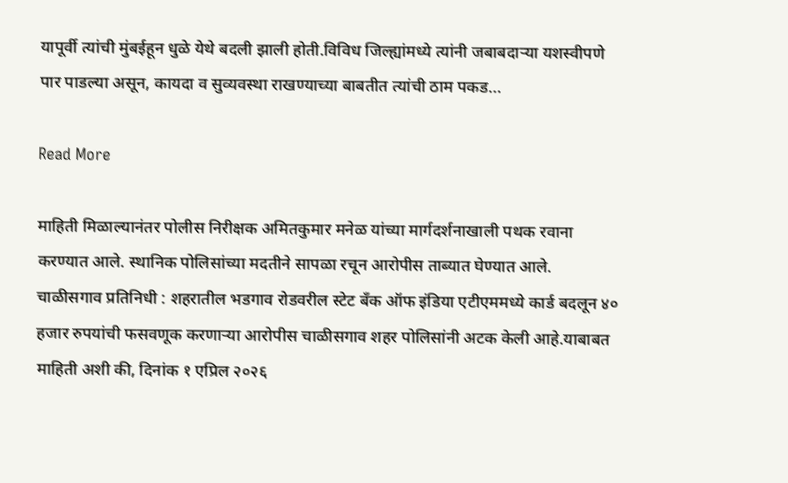यापूर्वी त्यांची मुंबईहून धुळे येथे बदली झाली होती.विविध जिल्ह्यांमध्ये त्यांनी जबाबदाऱ्या यशस्वीपणे पार पाडल्या असून, कायदा व सुव्यवस्था राखण्याच्या बाबतीत त्यांची ठाम पकड…

Read More

माहिती मिळाल्यानंतर पोलीस निरीक्षक अमितकुमार मनेळ यांच्या मार्गदर्शनाखाली पथक रवाना करण्यात आले. स्थानिक पोलिसांच्या मदतीने सापळा रचून आरोपीस ताब्यात घेण्यात आले. चाळीसगाव प्रतिनिधी : शहरातील भडगाव रोडवरील स्टेट बँक ऑफ इंडिया एटीएममध्ये कार्ड बदलून ४० हजार रुपयांची फसवणूक करणाऱ्या आरोपीस चाळीसगाव शहर पोलिसांनी अटक केली आहे.याबाबत माहिती अशी की, दिनांक १ एप्रिल २०२६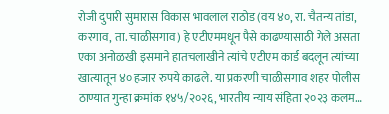रोजी दुपारी सुमारास विकास भावलाल राठोड (वय ४०, रा. चैतन्य तांडा, करगाव, ता. चाळीसगाव) हे एटीएममधून पैसे काढण्यासाठी गेले असता एका अनोळखी इसमाने हातचलाखीने त्यांचे एटीएम कार्ड बदलून त्यांच्या खात्यातून ४० हजार रुपये काढले. या प्रकरणी चाळीसगाव शहर पोलीस ठाण्यात गुन्हा क्रमांक १४५/२०२६, भारतीय न्याय संहिता २०२३ कलम…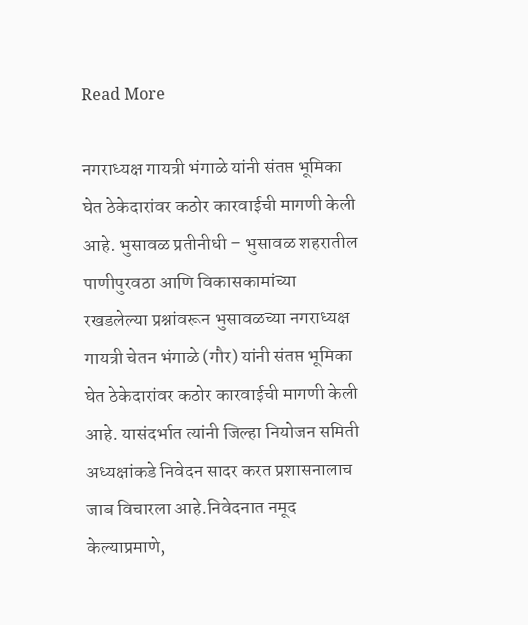Read More

नगराध्यक्ष गायत्री भंगाळे यांनी संतप्त भूमिका घेत ठेकेदारांवर कठोर कारवाईची मागणी केली आहे. भुसावळ प्रतीनीधी – भुसावळ शहरातील पाणीपुरवठा आणि विकासकामांच्या रखडलेल्या प्रश्नांवरून भुसावळच्या नगराध्यक्ष गायत्री चेतन भंगाळे (गौर) यांनी संतप्त भूमिका घेत ठेकेदारांवर कठोर कारवाईची मागणी केली आहे. यासंदर्भात त्यांनी जिल्हा नियोजन समिती अध्यक्षांकडे निवेदन सादर करत प्रशासनालाच जाब विचारला आहे.निवेदनात नमूद केल्याप्रमाणे,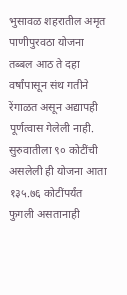भुसावळ शहरातील अमृत पाणीपुरवठा योजना तब्बल आठ ते दहा वर्षांपासून संथ गतीने रेंगाळत असून अद्यापही पूर्णत्वास गेलेली नाही. सुरुवातीला ९० कोटींची असलेली ही योजना आता १३५.७६ कोटींपर्यंत फुगली असतानाही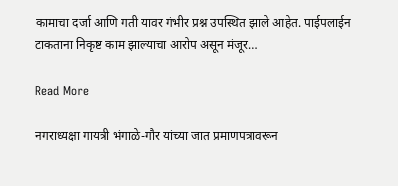कामाचा दर्जा आणि गती यावर गंभीर प्रश्न उपस्थित झाले आहेत. पाईपलाईन टाकताना निकृष्ट काम झाल्याचा आरोप असून मंजूर…

Read More

नगराध्यक्षा गायत्री भंगाळे-गौर यांच्या जात प्रमाणपत्रावरून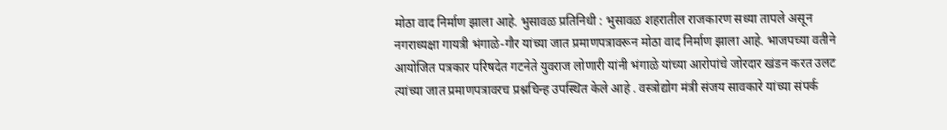मोठा वाद निर्माण झाला आहे. भुसावळ प्रतिनिधी : भुसावळ शहरातील राजकारण सध्या तापले असून नगराध्यक्षा गायत्री भंगाळे-गौर यांच्या जात प्रमाणपत्रावरून मोठा वाद निर्माण झाला आहे. भाजपच्या वतीने आयोजित पत्रकार परिषदेत गटनेते युवराज लोणारी यांनी भंगाळे यांच्या आरोपांचे जोरदार खंडन करत उलट त्यांच्या जात प्रमाणपत्रावरच प्रश्नचिन्ह उपस्थित केले आहे . वस्त्रोद्योग मंत्री संजय सावकारे यांच्या संपर्क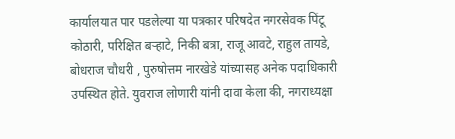कार्यालयात पार पडलेल्या या पत्रकार परिषदेत नगरसेवक पिंटू कोठारी, परिक्षित बऱ्हाटे, निकी बत्रा, राजू आवटे, राहुल तायडे, बोधराज चौधरी , पुरुषोत्तम नारखेडे यांच्यासह अनेक पदाधिकारी उपस्थित होते. युवराज लोणारी यांनी दावा केला की, नगराध्यक्षा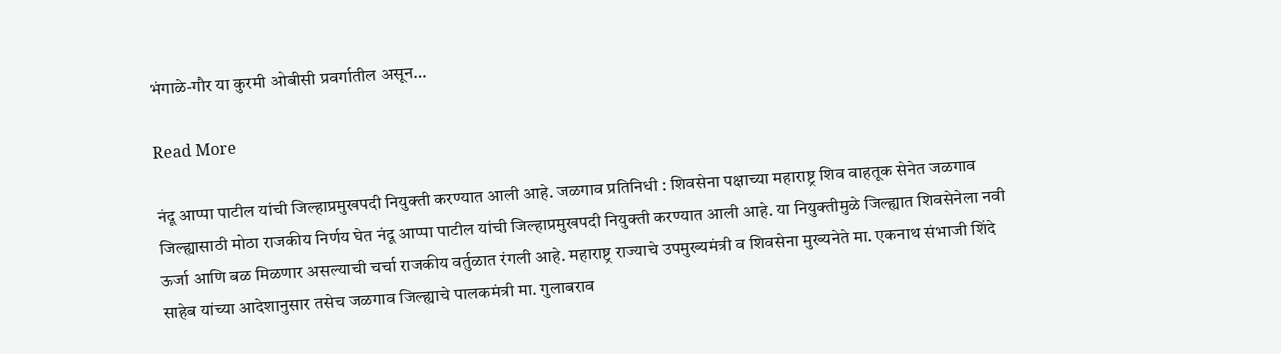भंगाळे-गौर या कुरमी ओबीसी प्रवर्गातील असून…

Read More

नंदू आप्पा पाटील यांची जिल्हाप्रमुखपदी नियुक्ती करण्यात आली आहे. जळगाव प्रतिनिधी : शिवसेना पक्षाच्या महाराष्ट्र शिव वाहतूक सेनेत जळगाव जिल्ह्यासाठी मोठा राजकीय निर्णय घेत नंदू आप्पा पाटील यांची जिल्हाप्रमुखपदी नियुक्ती करण्यात आली आहे. या नियुक्तीमुळे जिल्ह्यात शिवसेनेला नवी ऊर्जा आणि बळ मिळणार असल्याची चर्चा राजकीय वर्तुळात रंगली आहे. महाराष्ट्र राज्याचे उपमुख्यमंत्री व शिवसेना मुख्यनेते मा. एकनाथ संभाजी शिंदे साहेब यांच्या आदेशानुसार तसेच जळगाव जिल्ह्याचे पालकमंत्री मा. गुलाबराव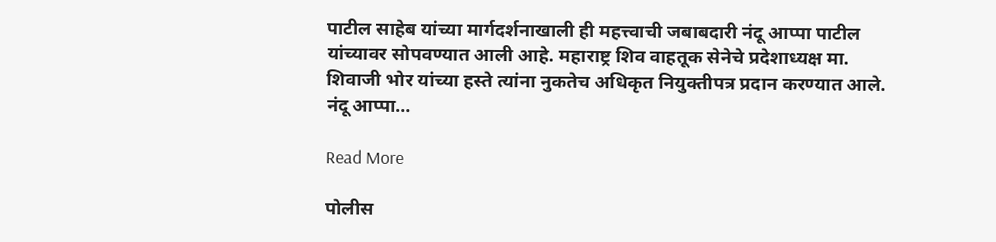पाटील साहेब यांच्या मार्गदर्शनाखाली ही महत्त्वाची जबाबदारी नंदू आप्पा पाटील यांच्यावर सोपवण्यात आली आहे. महाराष्ट्र शिव वाहतूक सेनेचे प्रदेशाध्यक्ष मा. शिवाजी भोर यांच्या हस्ते त्यांना नुकतेच अधिकृत नियुक्तीपत्र प्रदान करण्यात आले. नंदू आप्पा…

Read More

पोलीस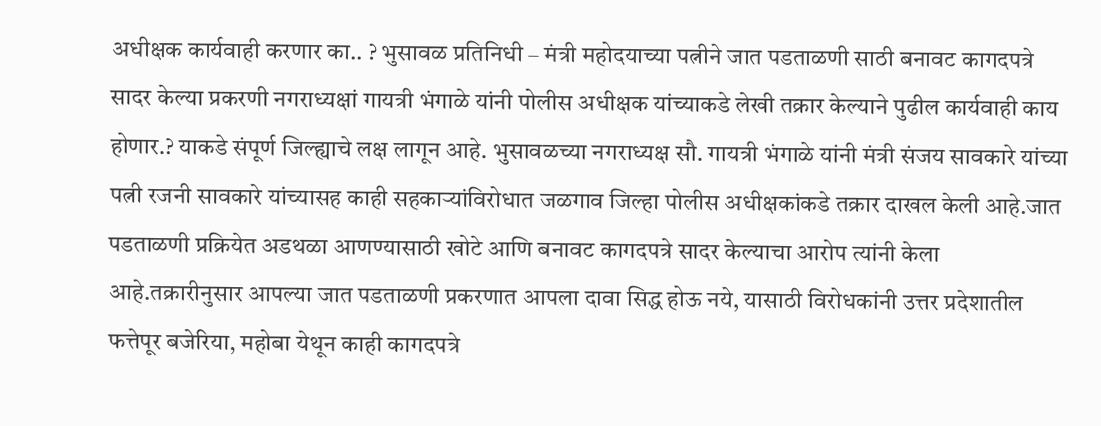अधीक्षक कार्यवाही करणार का.. ? भुसावळ प्रतिनिधी – मंत्री महोदयाच्या पत्नीने जात पडताळणी साठी बनावट कागदपत्रे सादर केल्या प्रकरणी नगराध्यक्षां गायत्री भंगाळे यांनी पोलीस अधीक्षक यांच्याकडे लेखी तक्रार केल्याने पुढील कार्यवाही काय होणार.? याकडे संपूर्ण जिल्ह्याचे लक्ष लागून आहे. भुसावळच्या नगराध्यक्ष सौ. गायत्री भंगाळे यांनी मंत्री संजय सावकारे यांच्या पत्नी रजनी सावकारे यांच्यासह काही सहकाऱ्यांविरोधात जळगाव जिल्हा पोलीस अधीक्षकांकडे तक्रार दाखल केली आहे.जात पडताळणी प्रक्रियेत अडथळा आणण्यासाठी खोटे आणि बनावट कागदपत्रे सादर केल्याचा आरोप त्यांनी केला आहे.तक्रारीनुसार आपल्या जात पडताळणी प्रकरणात आपला दावा सिद्ध होऊ नये, यासाठी विरोधकांनी उत्तर प्रदेशातील फत्तेपूर बजेरिया, महोबा येथून काही कागदपत्रे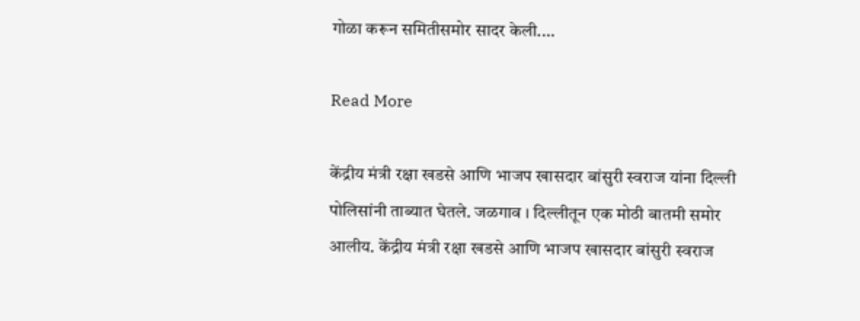गोळा करून समितीसमोर सादर केली.…

Read More

केंद्रीय मंत्री रक्षा खडसे आणि भाजप खासदार बांसुरी स्वराज यांना दिल्ली पोलिसांनी ताब्यात घेतले. जळगाव । दिल्लीतून एक मोठी बातमी समोर आलीय. केंद्रीय मंत्री रक्षा खडसे आणि भाजप खासदार बांसुरी स्वराज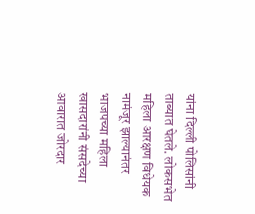यांना दिल्ली पोलिसांनी ताब्यात घेतले. लोकसभेत महिला आरक्षण विधेयक नामंजूर झाल्यानंतर भाजपच्या महिला खासदारांनी संसदेच्या आवारात जोरदार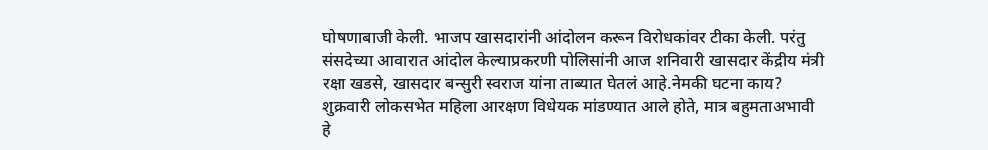घोषणाबाजी केली. भाजप खासदारांनी आंदोलन करून विरोधकांवर टीका केली. परंतु संसदेच्या आवारात आंदोल केल्याप्रकरणी पोलिसांनी आज शनिवारी खासदार केंद्रीय मंत्री रक्षा खडसे, खासदार बन्सुरी स्वराज यांना ताब्यात घेतलं आहे.नेमकी घटना काय? शुक्रवारी लोकसभेत महिला आरक्षण विधेयक मांडण्यात आले होते, मात्र बहुमताअभावी हे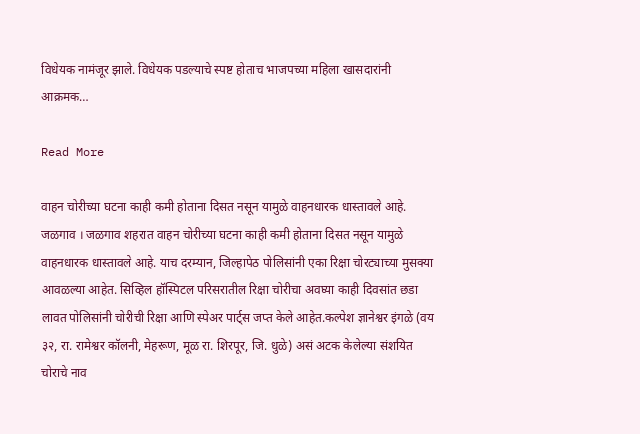विधेयक नामंजूर झाले. विधेयक पडल्याचे स्पष्ट होताच भाजपच्या महिला खासदारांनी आक्रमक…

Read More

वाहन चोरीच्या घटना काही कमी होताना दिसत नसून यामुळे वाहनधारक धास्तावले आहे. जळगाव । जळगाव शहरात वाहन चोरीच्या घटना काही कमी होताना दिसत नसून यामुळे वाहनधारक धास्तावले आहे. याच दरम्यान, जिल्हापेठ पोलिसांनी एका रिक्षा चोरट्याच्या मुसक्या आवळल्या आहेत. सिव्हिल हॉस्पिटल परिसरातील रिक्षा चोरीचा अवघ्या काही दिवसांत छडा लावत पोलिसांनी चोरीची रिक्षा आणि स्पेअर पार्ट्स जप्त केले आहेत.कल्पेश ज्ञानेश्वर इंगळे (वय ३२, रा. रामेश्वर कॉलनी, मेहरूण, मूळ रा. शिरपूर, जि. धुळे) असं अटक केलेल्या संशयित चोराचे नाव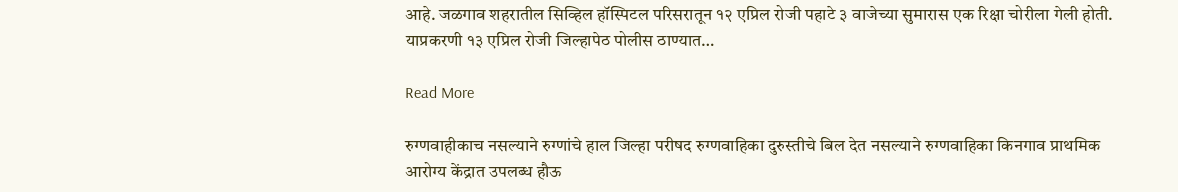आहे. जळगाव शहरातील सिव्हिल हॉस्पिटल परिसरातून १२ एप्रिल रोजी पहाटे ३ वाजेच्या सुमारास एक रिक्षा चोरीला गेली होती. याप्रकरणी १३ एप्रिल रोजी जिल्हापेठ पोलीस ठाण्यात…

Read More

रुग्णवाहीकाच नसल्याने रुग्णांचे हाल जिल्हा परीषद रुग्णवाहिका दुरुस्तीचे बिल देत नसल्याने रुग्णवाहिका किनगाव प्राथमिक आरोग्य केंद्रात उपलब्ध हौऊ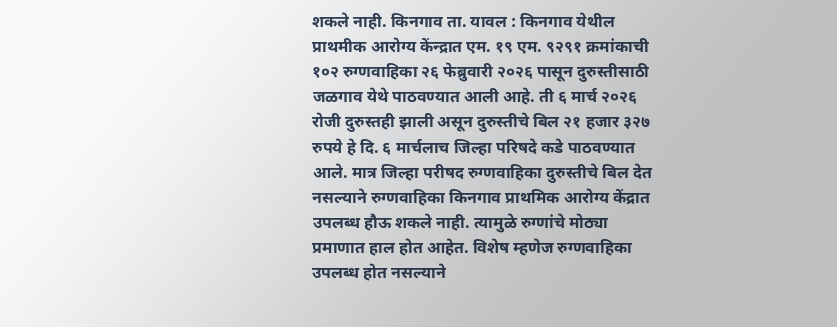शकले नाही. किनगाव ता. यावल : किनगाव येथील प्राथमीक आरोग्य केंन्द्रात एम. १९ एम. ९२९१ क्रमांकाची १०२ रुग्णवाहिका २६ फेब्रुवारी २०२६ पासून दुरुस्तीसाठी जळगाव येथे पाठवण्यात आली आहे. ती ६ मार्च २०२६ रोजी दुरुस्तही झाली असून दुरुस्तीचे बिल २१ हजार ३२७ रुपये हे दि. ६ मार्चलाच जिल्हा परिषदे कडे पाठवण्यात आले. मात्र जिल्हा परीषद रुग्णवाहिका दुरुस्तीचे बिल देत नसल्याने रुग्णवाहिका किनगाव प्राथमिक आरोग्य केंद्रात उपलब्ध हौऊ शकले नाही. त्यामुळे रुग्णांचे मोठ्या प्रमाणात हाल होत आहेत. विशेष म्हणेज रुग्णवाहिका उपलब्ध होत नसल्याने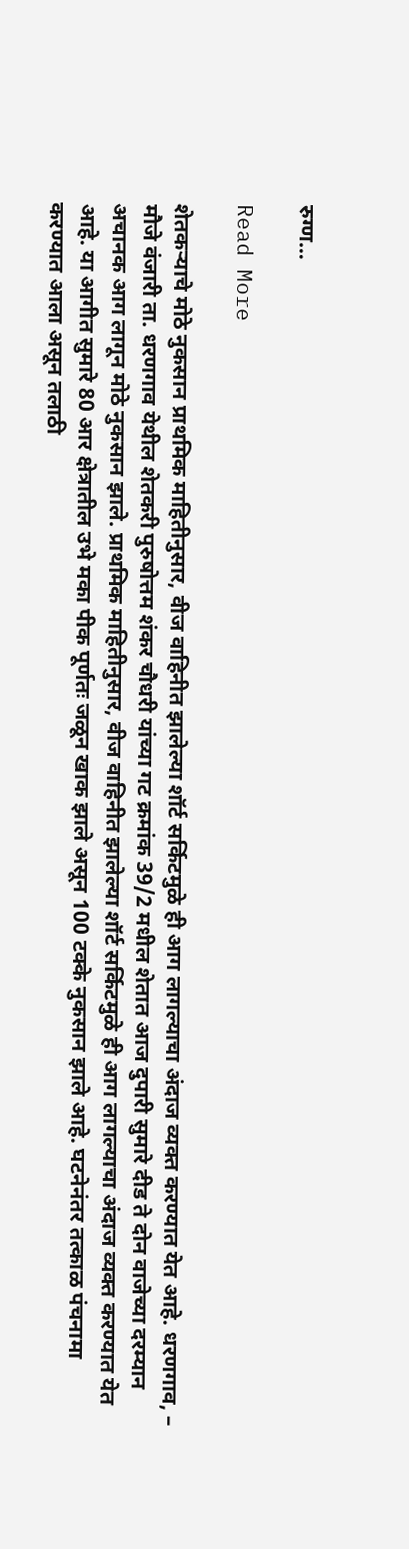रुग्ण…

Read More

शेतकऱ्याचे मोठे नुकसान प्राथमिक माहितीनुसार, वीज वाहिनीत झालेल्या शॉर्ट सर्किटमुळे ही आग लागल्याचा अंदाज व्यक्त करण्यात येत आहे. धरणगाव, – मौजे वंजारी ता. धरणगाव येथील शेतकरी पुरुषोत्तम शंकर चौधरी यांच्या गट क्रमांक 39/2 मधील शेतात आज दुपारी सुमारे दीड ते दोन वाजेच्या दरम्यान अचानक आग लागून मोठे नुकसान झाले. प्राथमिक माहितीनुसार, वीज वाहिनीत झालेल्या शॉर्ट सर्किटमुळे ही आग लागल्याचा अंदाज व्यक्त करण्यात येत आहे. या आगीत सुमारे 80 आर क्षेत्रातील उभे मका पीक पूर्णतः जळून खाक झाले असून 100 टक्के नुकसान झाले आहे. घटनेनंतर तत्काळ पंचनामा करण्यात आला असून तलाठी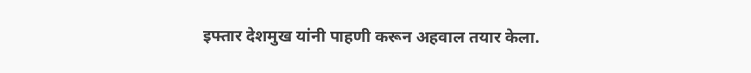इफ्तार देशमुख यांनी पाहणी करून अहवाल तयार केला.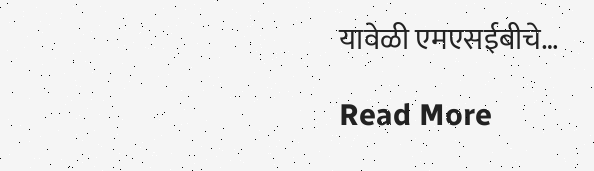यावेळी एमएसईबीचे…

Read More